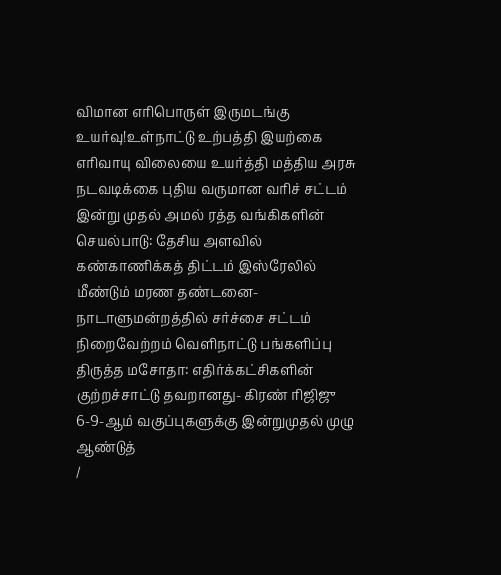விமான எரிபொருள் இருமடங்கு உயர்வு!உள்நாட்டு உற்பத்தி இயற்கை எரிவாயு விலையை உயர்த்தி மத்திய அரசு நடவடிக்கை புதிய வருமான வரிச் சட்டம் இன்று முதல் அமல் ரத்த வங்கிகளின் செயல்பாடு: தேசிய அளவில் கண்காணிக்கத் திட்டம் இஸ்ரேலில் மீண்டும் மரண தண்டனை- நாடாளுமன்றத்தில் சர்ச்சை சட்டம் நிறைவேற்றம் வெளிநாட்டு பங்களிப்பு திருத்த மசோதா: எதிர்க்கட்சிகளின் குற்றச்சாட்டு தவறானது- கிரண் ரிஜிஜு 6-9-ஆம் வகுப்புகளுக்கு இன்றுமுதல் முழு ஆண்டுத்
/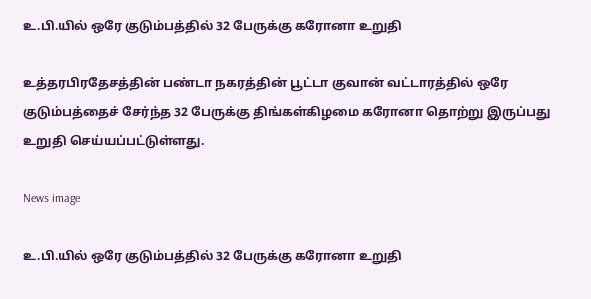உ.பி.யில் ஒரே குடும்பத்தில் 32 பேருக்கு கரோனா உறுதி

உத்தரபிரதேசத்தின் பண்டா நகரத்தின் பூட்டா குவான் வட்டாரத்தில் ஒரே குடும்பத்தைச் சேர்ந்த 32 பேருக்கு திங்கள்கிழமை கரோனா தொற்று இருப்பது உறுதி செய்யப்பட்டுள்ளது.

News image

உ.பி.யில் ஒரே குடும்பத்தில் 32 பேருக்கு கரோனா உறுதி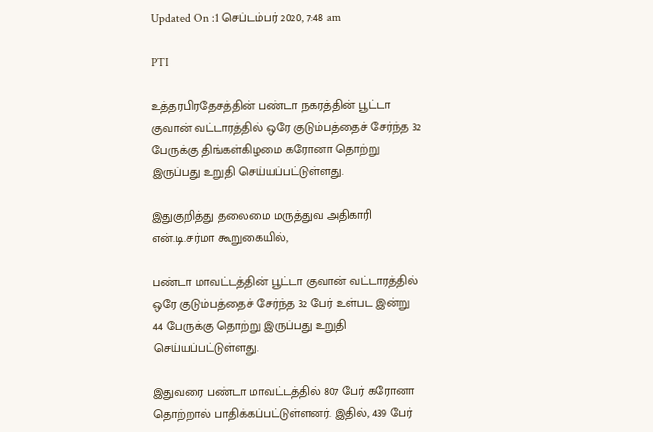Updated On :1 செப்டம்பர் 2020, 7:48 am

PTI

உத்தரபிரதேசத்தின் பண்டா நகரத்தின் பூட்டா குவான் வட்டாரத்தில் ஒரே குடும்பத்தைச் சேர்ந்த 32 பேருக்கு திங்கள்கிழமை கரோனா தொற்று இருப்பது உறுதி செய்யப்பட்டுள்ளது.

இதுகுறித்து தலைமை மருத்துவ அதிகாரி என்.டி.சர்மா கூறுகையில்,

பண்டா மாவட்டத்தின் பூட்டா குவான் வட்டாரத்தில் ஒரே குடும்பத்தைச் சேர்ந்த 32 பேர் உள்பட இன்று 44 பேருக்கு தொற்று இருப்பது உறுதி செய்யப்பட்டுள்ளது.

இதுவரை பண்டா மாவட்டத்தில் 807 பேர் கரோனா தொற்றால் பாதிக்கப்பட்டுள்ளனர். இதில், 439 பேர்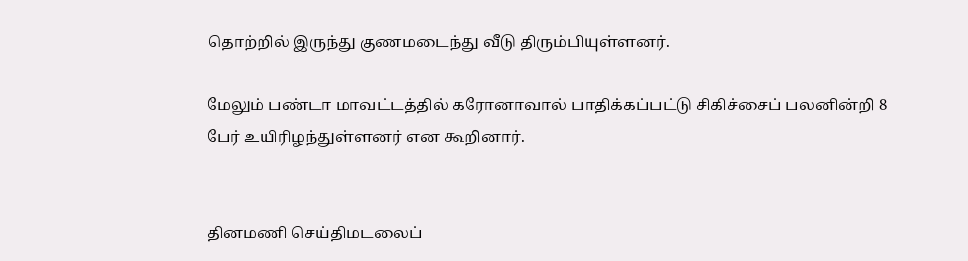தொற்றில் இருந்து குணமடைந்து வீடு திரும்பியுள்ளனர்.

மேலும் பண்டா மாவட்டத்தில் கரோனாவால் பாதிக்கப்பட்டு சிகிச்சைப் பலனின்றி 8 பேர் உயிரிழந்துள்ளனர் என கூறினார்.


தினமணி செய்திமடலைப்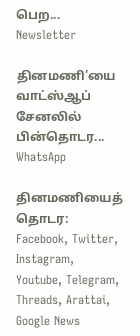பெற... Newsletter

தினமணி'யை வாட்ஸ்ஆப் சேனலில் பின்தொடர... WhatsApp

தினமணியைத் தொடர: Facebook, Twitter, Instagram, Youtube, Telegram, Threads, Arattai, Google News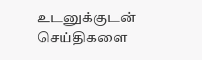உடனுக்குடன் செய்திகளை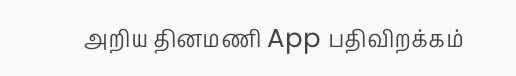அறிய தினமணி App பதிவிறக்கம்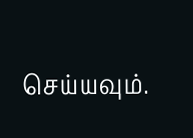செய்யவும்.